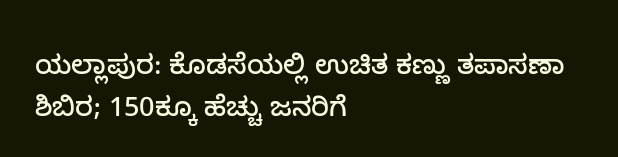ಯಲ್ಲಾಪುರ: ಕೊಡಸೆಯಲ್ಲಿ ಉಚಿತ ಕಣ್ಣು ತಪಾಸಣಾ ಶಿಬಿರ; 150ಕ್ಕೂ ಹೆಚ್ಚು ಜನರಿಗೆ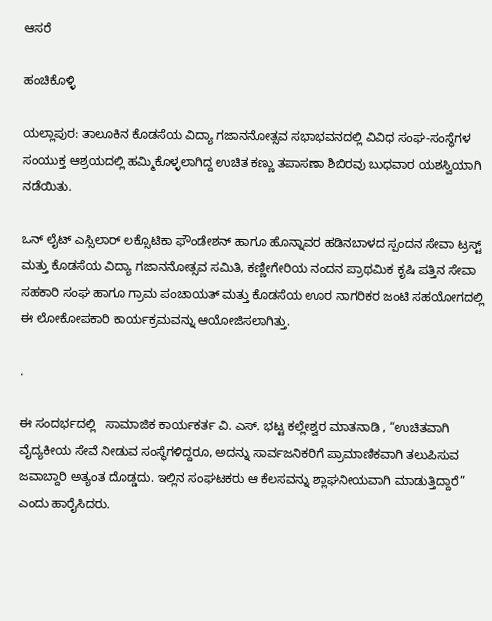ಆಸರೆ

ಹಂಚಿಕೊಳ್ಳಿ

ಯಲ್ಲಾಪುರ: ತಾಲೂಕಿನ ಕೊಡಸೆಯ ವಿದ್ಯಾ ಗಜಾನನೋತ್ಸವ ಸಭಾಭವನದಲ್ಲಿ ವಿವಿಧ ಸಂಘ-ಸಂಸ್ಥೆಗಳ ಸಂಯುಕ್ತ ಆಶ್ರಯದಲ್ಲಿ ಹಮ್ಮಿಕೊಳ್ಳಲಾಗಿದ್ದ ಉಚಿತ ಕಣ್ಣು ತಪಾಸಣಾ ಶಿಬಿರವು ಬುಧವಾರ ಯಶಸ್ವಿಯಾಗಿ ನಡೆಯಿತು.

ಒನ್‌ ಲೈಟ್‌ ಎಸ್ಸಿಲಾರ್ ಲಕ್ಸೊಟಿಕಾ ಫೌಂಡೇಶನ್ ಹಾಗೂ ಹೊನ್ನಾವರ ಹಡಿನಬಾಳದ ಸ್ಪಂದನ ಸೇವಾ ಟ್ರಸ್ಟ್ ಮತ್ತು ಕೊಡಸೆಯ ವಿದ್ಯಾ ಗಜಾನನೋತ್ಸವ ಸಮಿತಿ, ಕಣ್ಣೀಗೇರಿಯ ನಂದನ ಪ್ರಾಥಮಿಕ ಕೃಷಿ ಪತ್ತಿನ ಸೇವಾ ಸಹಕಾರಿ ಸಂಘ ಹಾಗೂ ಗ್ರಾಮ ಪಂಚಾಯತ್ ಮತ್ತು ಕೊಡಸೆಯ ಊರ ನಾಗರಿಕರ ಜಂಟಿ ಸಹಯೋಗದಲ್ಲಿ ಈ ಲೋಕೋಪಕಾರಿ ಕಾರ್ಯಕ್ರಮವನ್ನು ಆಯೋಜಿಸಲಾಗಿತ್ತು.

.

ಈ ಸಂದರ್ಭದಲ್ಲಿ   ಸಾಮಾಜಿಕ ಕಾರ್ಯಕರ್ತ ವಿ. ಎಸ್. ಭಟ್ಟ ಕಲ್ಲೇಶ್ವರ ಮಾತನಾಡಿ , “ಉಚಿತವಾಗಿ ವೈದ್ಯಕೀಯ ಸೇವೆ ನೀಡುವ ಸಂಸ್ಥೆಗಳಿದ್ದರೂ, ಅದನ್ನು ಸಾರ್ವಜನಿಕರಿಗೆ ಪ್ರಾಮಾಣಿಕವಾಗಿ ತಲುಪಿಸುವ ಜವಾಬ್ದಾರಿ ಅತ್ಯಂತ ದೊಡ್ಡದು. ಇಲ್ಲಿನ ಸಂಘಟಕರು ಆ ಕೆಲಸವನ್ನು ಶ್ಲಾಘನೀಯವಾಗಿ ಮಾಡುತ್ತಿದ್ದಾರೆ” ಎಂದು ಹಾರೈಸಿದರು.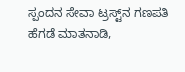ಸ್ಪಂದನ ಸೇವಾ ಟ್ರಸ್ಟ್‌ನ ಗಣಪತಿ ಹೆಗಡೆ ಮಾತನಾಡಿ,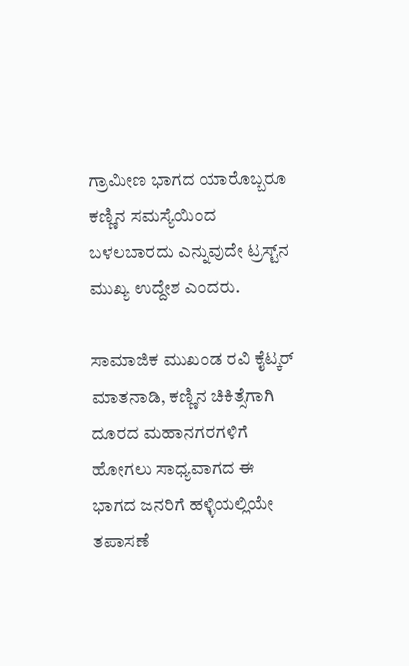ಗ್ರಾಮೀಣ ಭಾಗದ ಯಾರೊಬ್ಬರೂ ಕಣ್ಣಿನ ಸಮಸ್ಯೆಯಿಂದ ಬಳಲಬಾರದು ಎನ್ನುವುದೇ ಟ್ರಸ್ಟ್‌ನ ಮುಖ್ಯ ಉದ್ದೇಶ ಎಂದರು.

ಸಾಮಾಜಿಕ ಮುಖಂಡ ರವಿ ಕೈಟ್ಕರ್ ಮಾತನಾಡಿ, ಕಣ್ಣಿನ ಚಿಕಿತ್ಸೆಗಾಗಿ ದೂರದ ಮಹಾನಗರಗಳಿಗೆ ಹೋಗಲು ಸಾಧ್ಯವಾಗದ ಈ ಭಾಗದ ಜನರಿಗೆ ಹಳ್ಳಿಯಲ್ಲಿಯೇ ತಪಾಸಣೆ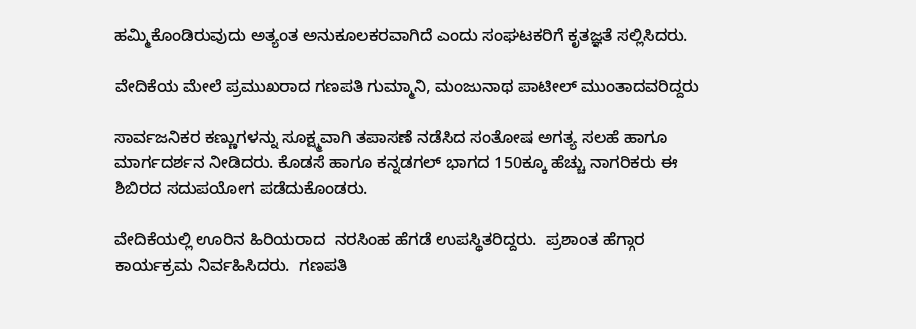ಹಮ್ಮಿಕೊಂಡಿರುವುದು ಅತ್ಯಂತ ಅನುಕೂಲಕರವಾಗಿದೆ ಎಂದು ಸಂಘಟಕರಿಗೆ ಕೃತಜ್ಞತೆ ಸಲ್ಲಿಸಿದರು.

ವೇದಿಕೆಯ ಮೇಲೆ ಪ್ರಮುಖರಾದ ಗಣಪತಿ ಗುಮ್ಮಾನಿ, ಮಂಜುನಾಥ ಪಾಟೀಲ್ ಮುಂತಾದವರಿದ್ದರು

ಸಾರ್ವಜನಿಕರ ಕಣ್ಣುಗಳನ್ನು ಸೂಕ್ಷ್ಮವಾಗಿ ತಪಾಸಣೆ ನಡೆಸಿದ ಸಂತೋಷ ಅಗತ್ಯ ಸಲಹೆ ಹಾಗೂ ಮಾರ್ಗದರ್ಶನ ನೀಡಿದರು. ಕೊಡಸೆ ಹಾಗೂ ಕನ್ನಡಗಲ್ ಭಾಗದ 150ಕ್ಕೂ ಹೆಚ್ಚು ನಾಗರಿಕರು ಈ ಶಿಬಿರದ ಸದುಪಯೋಗ ಪಡೆದುಕೊಂಡರು.

ವೇದಿಕೆಯಲ್ಲಿ ಊರಿನ ಹಿರಿಯರಾದ  ನರಸಿಂಹ ಹೆಗಡೆ ಉಪಸ್ಥಿತರಿದ್ದರು.  ಪ್ರಶಾಂತ ಹೆಗ್ಗಾರ ಕಾರ್ಯಕ್ರಮ ನಿರ್ವಹಿಸಿದರು.  ಗಣಪತಿ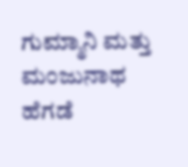ಗುಮ್ಮಾನಿ ಮತ್ತು  ಮಂಜುನಾಥ ಹೆಗಡೆ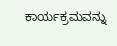ಕಾರ್ಯಕ್ರಮವನ್ನು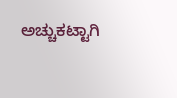ಅಚ್ಚುಕಟ್ಟಾಗಿ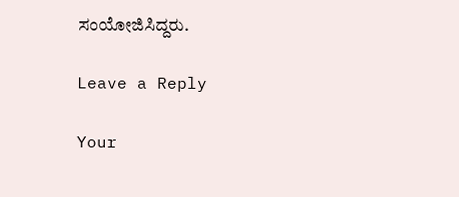ಸಂಯೋಜಿಸಿದ್ದರು.

Leave a Reply

Your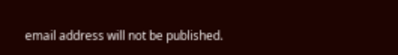email address will not be published.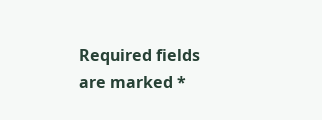Required fields are marked *